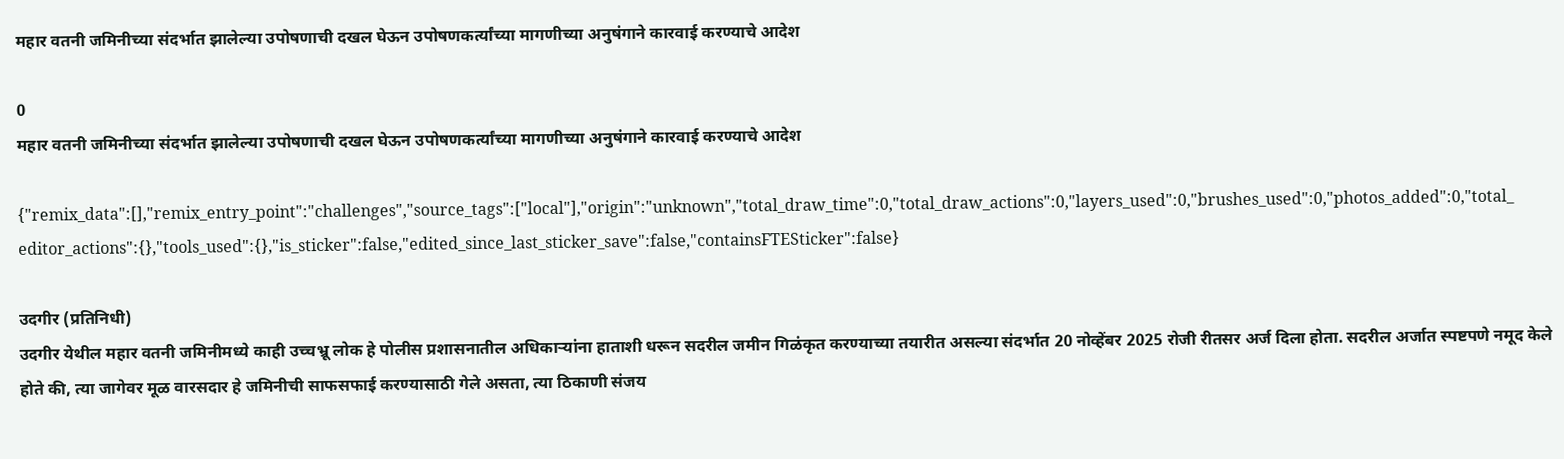महार वतनी जमिनीच्या संदर्भात झालेल्या उपोषणाची दखल घेऊन उपोषणकर्त्यांच्या मागणीच्या अनुषंगाने कारवाई करण्याचे आदेश

0
महार वतनी जमिनीच्या संदर्भात झालेल्या उपोषणाची दखल घेऊन उपोषणकर्त्यांच्या मागणीच्या अनुषंगाने कारवाई करण्याचे आदेश

{"remix_data":[],"remix_entry_point":"challenges","source_tags":["local"],"origin":"unknown","total_draw_time":0,"total_draw_actions":0,"layers_used":0,"brushes_used":0,"photos_added":0,"total_editor_actions":{},"tools_used":{},"is_sticker":false,"edited_since_last_sticker_save":false,"containsFTESticker":false}

उदगीर (प्रतिनिधी)
उदगीर येथील महार वतनी जमिनीमध्ये काही उच्चभ्रू लोक हे पोलीस प्रशासनातील अधिकाऱ्यांना हाताशी धरून सदरील जमीन गिळंकृत करण्याच्या तयारीत असल्या संदर्भात 20 नोव्हेंबर 2025 रोजी रीतसर अर्ज दिला होता. सदरील अर्जात स्पष्टपणे नमूद केले होते की, त्या जागेवर मूळ वारसदार हे जमिनीची साफसफाई करण्यासाठी गेले असता, त्या ठिकाणी संजय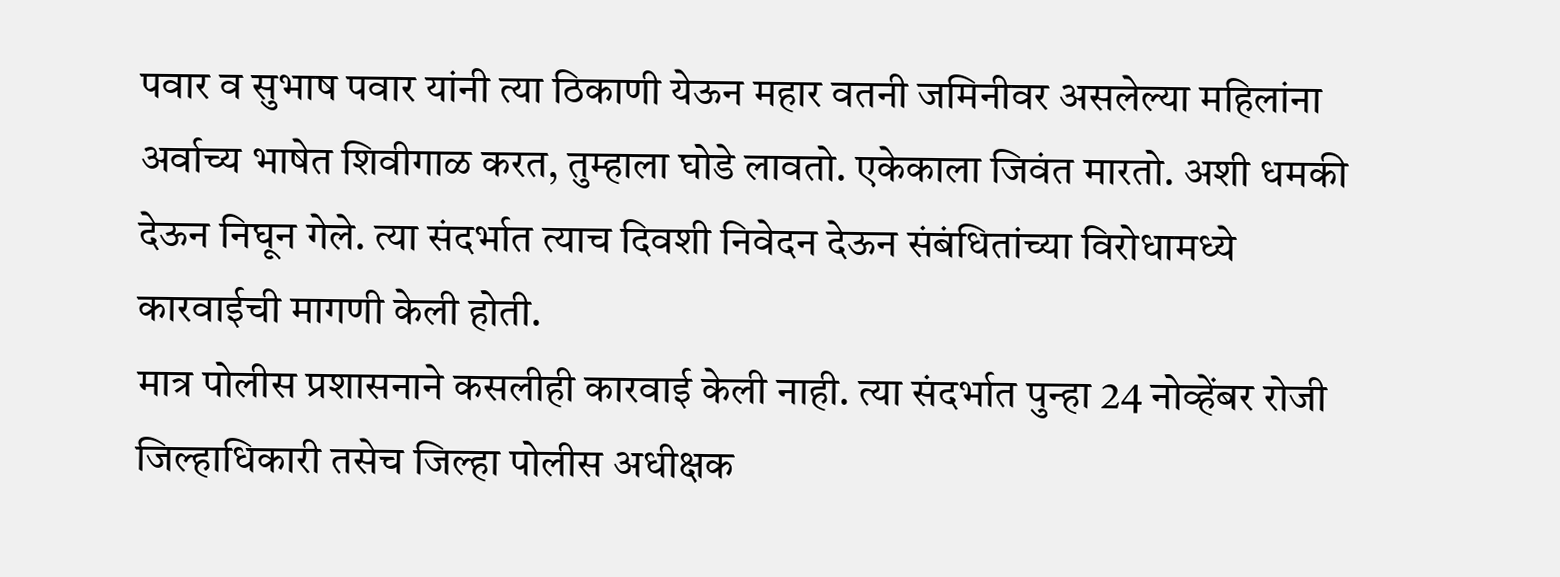पवार व सुभाष पवार यांनी त्या ठिकाणी येऊन महार वतनी जमिनीवर असलेल्या महिलांना अर्वाच्य भाषेत शिवीगाळ करत, तुम्हाला घोडे लावतो. एकेकाला जिवंत मारतो. अशी धमकी देऊन निघून गेले. त्या संदर्भात त्याच दिवशी निवेदन देऊन संबंधितांच्या विरोधामध्ये कारवाईची मागणी केली होती.
मात्र पोलीस प्रशासनाने कसलीही कारवाई केली नाही. त्या संदर्भात पुन्हा 24 नोव्हेंबर रोजी जिल्हाधिकारी तसेच जिल्हा पोलीस अधीक्षक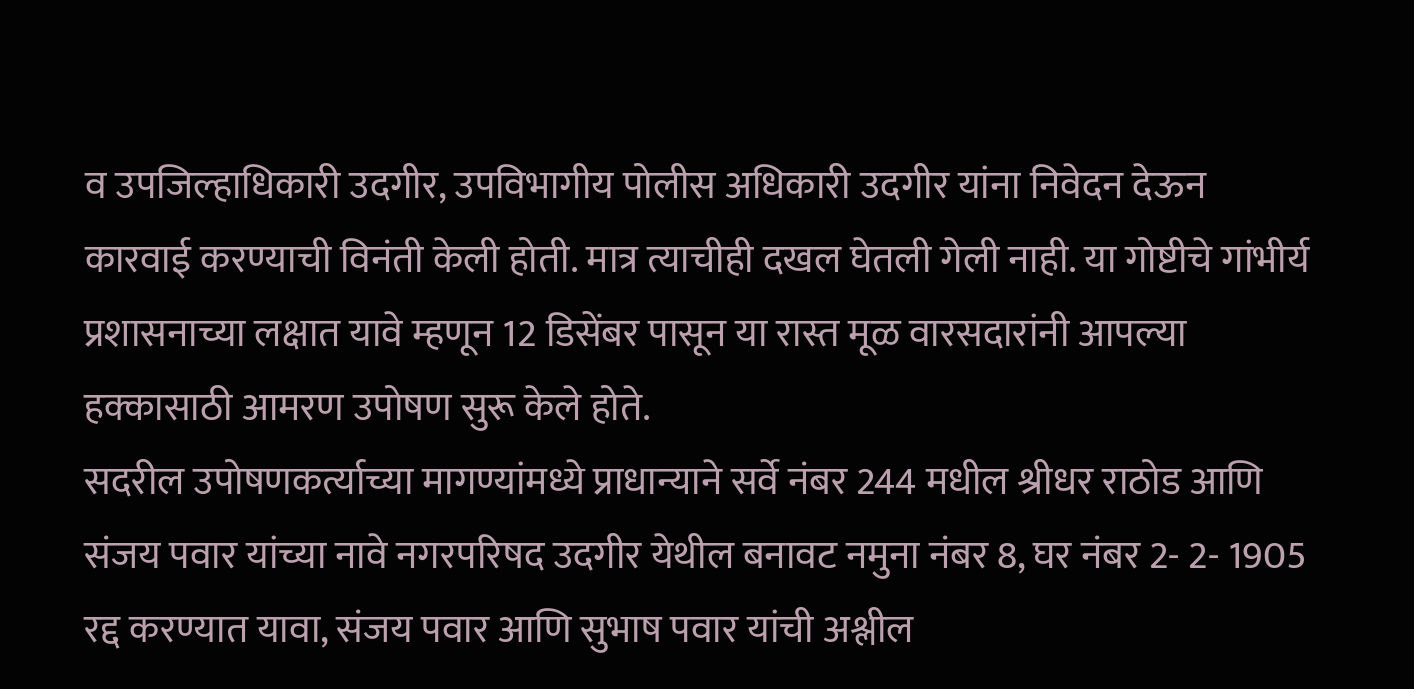व उपजिल्हाधिकारी उदगीर, उपविभागीय पोलीस अधिकारी उदगीर यांना निवेदन देऊन कारवाई करण्याची विनंती केली होती. मात्र त्याचीही दखल घेतली गेली नाही. या गोष्टीचे गांभीर्य प्रशासनाच्या लक्षात यावे म्हणून 12 डिसेंबर पासून या रास्त मूळ वारसदारांनी आपल्या हक्कासाठी आमरण उपोषण सुरू केले होते.
सदरील उपोषणकर्त्याच्या मागण्यांमध्ये प्राधान्याने सर्वे नंबर 244 मधील श्रीधर राठोड आणि संजय पवार यांच्या नावे नगरपरिषद उदगीर येथील बनावट नमुना नंबर 8, घर नंबर 2- 2- 1905 रद्द करण्यात यावा, संजय पवार आणि सुभाष पवार यांची अश्लील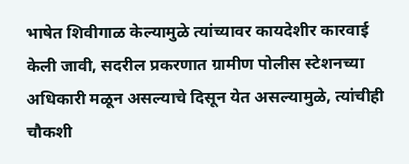भाषेत शिवीगाळ केल्यामुळे त्यांच्यावर कायदेशीर कारवाई केली जावी, सदरील प्रकरणात ग्रामीण पोलीस स्टेशनच्या अधिकारी मळून असल्याचे दिसून येत असल्यामुळे, त्यांचीही चौकशी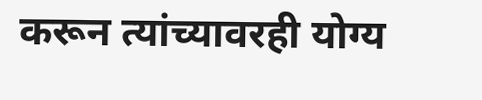करून त्यांच्यावरही योग्य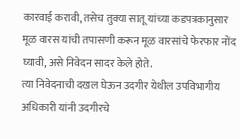कारवाई करावी, तसेच तुक्या सातू यांच्या कडपत्रकानुसार मूळ वारस यांची तपासणी करून मूळ वारसांचे फेरफार नोंद घ्यावी, असे निवेदन सादर केले होते.
त्या निवेदनाची दखल घेऊन उदगीर येथील उपविभागीय अधिकारी यांनी उदगीरचे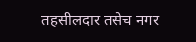तहसीलदार तसेच नगर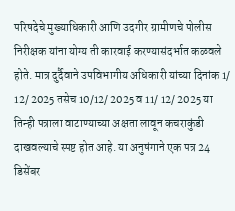परिषदेचे मुख्याधिकारी आणि उदगीर ग्रामीणचे पोलीस निरीक्षक यांना योग्य ती कारवाई करण्यासंदर्भात कळवले होते. मात्र दुर्दैवाने उपविभागीय अधिकारी यांच्या दिनांक 1/ 12/ 2025 तसेच 10/12/ 2025 व 11/ 12/ 2025 या तिन्ही पत्राला वाटाण्याच्या अक्षता लावून कचराकुंडी दाखवल्याचे स्पष्ट होत आहे. या अनुषंगाने एक पत्र 24 डिसेंबर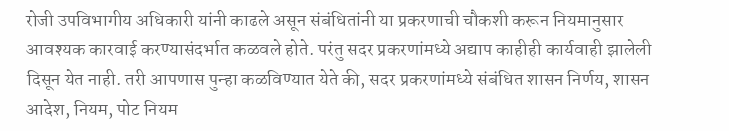रोजी उपविभागीय अधिकारी यांनी काढले असून संबंधितांनी या प्रकरणाची चौकशी करून नियमानुसार आवश्यक कारवाई करण्यासंदर्भात कळवले होते. परंतु सदर प्रकरणांमध्ये अद्याप काहीही कार्यवाही झालेली दिसून येत नाही. तरी आपणास पुन्हा कळविण्यात येते की, सदर प्रकरणांमध्ये संबंधित शासन निर्णय, शासन आदेश, नियम, पोट नियम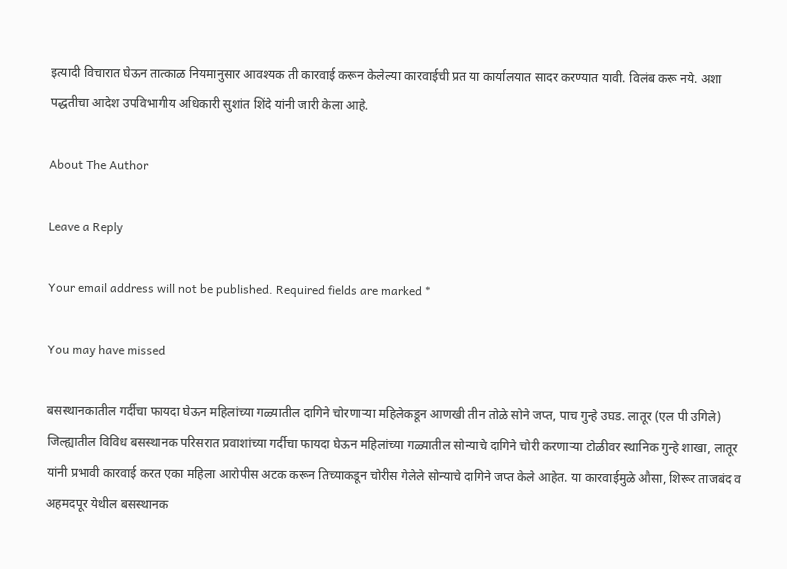इत्यादी विचारात घेऊन तात्काळ नियमानुसार आवश्यक ती कारवाई करून केलेल्या कारवाईची प्रत या कार्यालयात सादर करण्यात यावी. विलंब करू नये. अशा पद्धतीचा आदेश उपविभागीय अधिकारी सुशांत शिंदे यांनी जारी केला आहे.

About The Author

Leave a Reply

Your email address will not be published. Required fields are marked *

You may have missed

बसस्थानकातील गर्दीचा फायदा घेऊन महिलांच्या गळ्यातील दागिने चोरणाऱ्या महिलेकडून आणखी तीन तोळे सोने जप्त, पाच गुन्हे उघड. लातूर (एल पी उगिले) जिल्ह्यातील विविध बसस्थानक परिसरात प्रवाशांच्या गर्दीचा फायदा घेऊन महिलांच्या गळ्यातील सोन्याचे दागिने चोरी करणाऱ्या टोळीवर स्थानिक गुन्हे शाखा, लातूर यांनी प्रभावी कारवाई करत एका महिला आरोपीस अटक करून तिच्याकडून चोरीस गेलेले सोन्याचे दागिने जप्त केले आहेत. या कारवाईमुळे औसा, शिरूर ताजबंद व अहमदपूर येथील बसस्थानक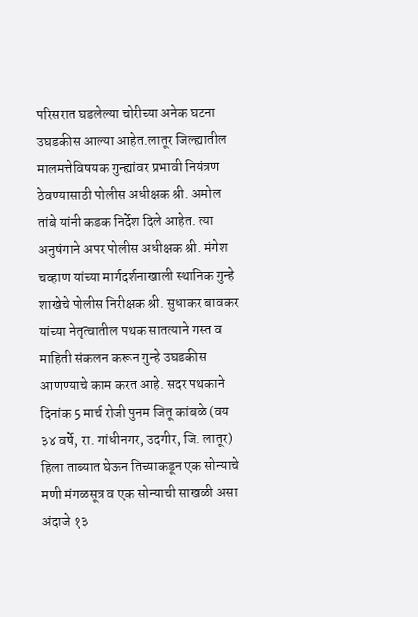परिसरात घडलेल्या चोरीच्या अनेक घटना उघडकीस आल्या आहेत.लातूर जिल्ह्यातील मालमत्तेविषयक गुन्ह्यांवर प्रभावी नियंत्रण ठेवण्यासाठी पोलीस अधीक्षक श्री. अमोल तांबे यांनी कडक निर्देश दिले आहेत. त्या अनुषंगाने अपर पोलीस अधीक्षक श्री. मंगेश चव्हाण यांच्या मार्गदर्शनाखाली स्थानिक गुन्हे शाखेचे पोलीस निरीक्षक श्री. सुधाकर बावकर यांच्या नेतृत्वातील पथक सातत्याने गस्त व माहिती संकलन करून गुन्हे उघडकीस आणण्याचे काम करत आहे. सदर पथकाने दिनांक 5 मार्च रोजी पुनम जितू कांबळे (वय ३४ वर्षे, रा. गांधीनगर, उदगीर, जि. लातूर) हिला ताब्यात घेऊन तिच्याकडून एक सोन्याचे मणी मंगळसूत्र व एक सोन्याची साखळी असा अंदाजे १३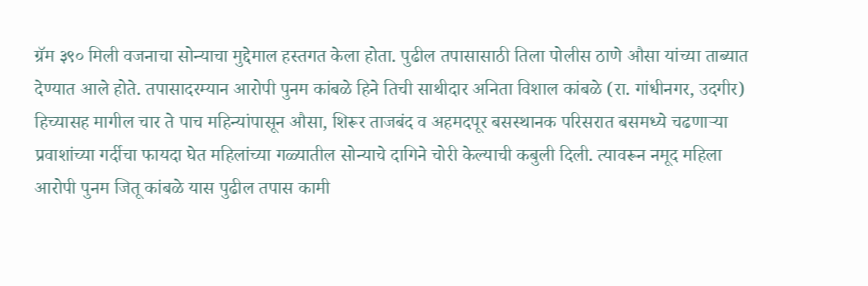ग्रॅम ३९० मिली वजनाचा सोन्याचा मुद्देमाल हस्तगत केला होता. पुढील तपासासाठी तिला पोलीस ठाणे औसा यांच्या ताब्यात देण्यात आले होते. तपासादरम्यान आरोपी पुनम कांबळे हिने तिची साथीदार अनिता विशाल कांबळे (रा. गांधीनगर, उदगीर) हिच्यासह मागील चार ते पाच महिन्यांपासून औसा, शिरूर ताजबंद व अहमदपूर बसस्थानक परिसरात बसमध्ये चढणाऱ्या प्रवाशांच्या गर्दीचा फायदा घेत महिलांच्या गळ्यातील सोन्याचे दागिने चोरी केल्याची कबुली दिली. त्यावरून नमूद महिला आरोपी पुनम जितू कांबळे यास पुढील तपास कामी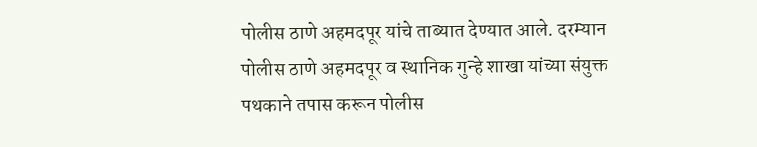पोलीस ठाणे अहमदपूर यांचे ताब्यात देण्यात आले. दरम्यान पोलीस ठाणे अहमदपूर व स्थानिक गुन्हे शाखा यांच्या संयुक्त पथकाने तपास करून पोलीस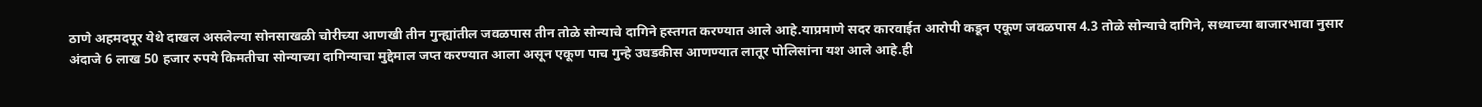ठाणे अहमदपूर येथे दाखल असलेल्या सोनसाखळी चोरीच्या आणखी तीन गुन्ह्यांतील जवळपास तीन तोळे सोन्याचे दागिने हस्तगत करण्यात आले आहे.याप्रमाणे सदर कारवाईत आरोपी कडून एकूण जवळपास 4.3 तोळे सोन्याचे दागिने, सध्याच्या बाजारभावा नुसार अंदाजे 6 लाख 50 हजार रुपये किमतीचा सोन्याच्या दागिन्याचा मुद्देमाल जप्त करण्यात आला असून एकूण पाच गुन्हे उघडकीस आणण्यात लातूर पोलिसांना यश आले आहे.ही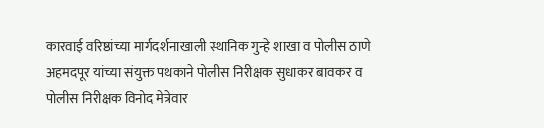कारवाई वरिष्ठांच्या मार्गदर्शनाखाली स्थानिक गुन्हे शाखा व पोलीस ठाणे अहमदपूर यांच्या संयुक्त पथकाने पोलीस निरीक्षक सुधाकर बावकर व पोलीस निरीक्षक विनोद मेत्रेवार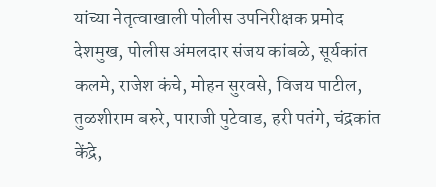यांच्या नेतृत्वाखाली पोलीस उपनिरीक्षक प्रमोद देशमुख, पोलीस अंमलदार संजय कांबळे, सूर्यकांत कलमे, राजेश कंचे, मोहन सुरवसे, विजय पाटील, तुळशीराम बरुरे, पाराजी पुटेवाड, हरी पतंगे, चंद्रकांत केंद्रे,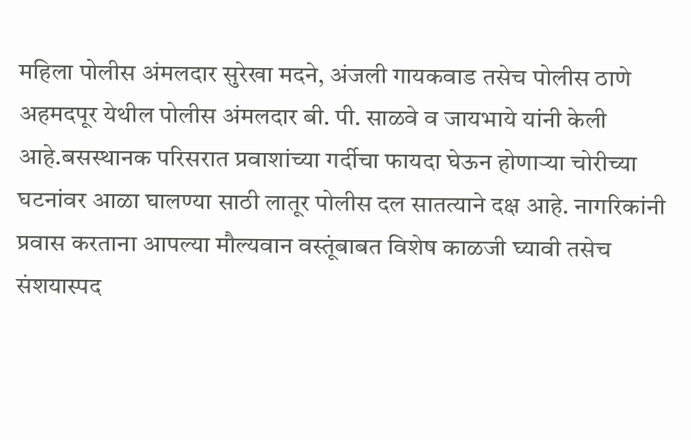महिला पोलीस अंमलदार सुरेखा मदने, अंजली गायकवाड तसेच पोलीस ठाणे अहमदपूर येथील पोलीस अंमलदार बी. पी. साळवे व जायभाये यांनी केली आहे.बसस्थानक परिसरात प्रवाशांच्या गर्दीचा फायदा घेऊन होणाऱ्या चोरीच्या घटनांवर आळा घालण्या साठी लातूर पोलीस दल सातत्याने दक्ष आहे. नागरिकांनी प्रवास करताना आपल्या मौल्यवान वस्तूंबाबत विशेष काळजी घ्यावी तसेच संशयास्पद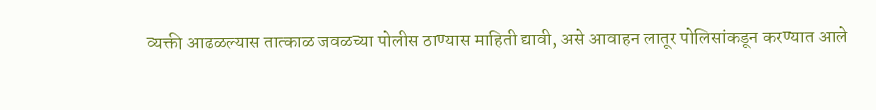व्यक्ती आढळल्यास तात्काळ जवळच्या पोलीस ठाण्यास माहिती द्यावी, असे आवाहन लातूर पोलिसांकडून करण्यात आले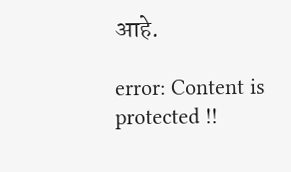आहे.

error: Content is protected !!